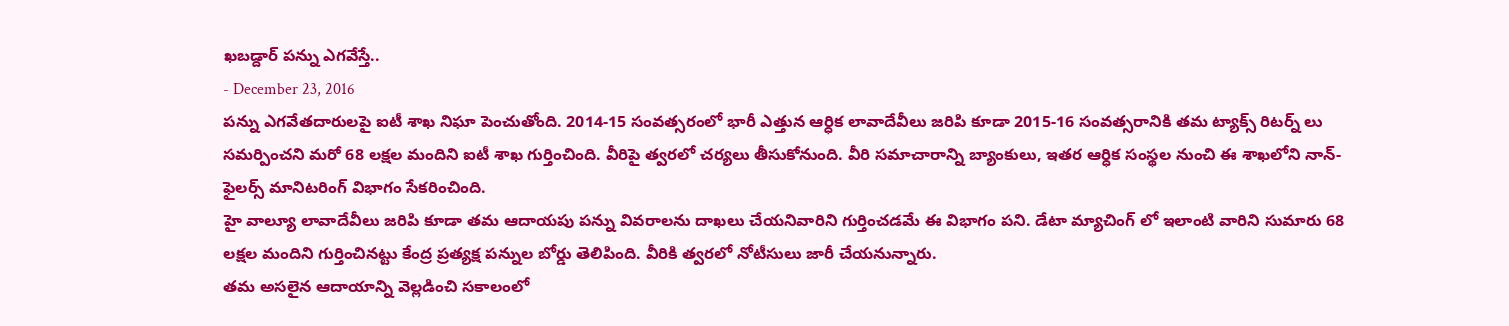ఖబడ్దార్ పన్ను ఎగవేస్తే..
- December 23, 2016
పన్ను ఎగవేతదారులపై ఐటీ శాఖ నిఘా పెంచుతోంది. 2014-15 సంవత్సరంలో భారీ ఎత్తున ఆర్ధిక లావాదేవీలు జరిపి కూడా 2015-16 సంవత్సరానికి తమ ట్యాక్స్ రిటర్న్ లు సమర్పించని మరో 68 లక్షల మందిని ఐటీ శాఖ గుర్తించింది. వీరిపై త్వరలో చర్యలు తీసుకోనుంది. వీరి సమాచారాన్ని బ్యాంకులు, ఇతర ఆర్ధిక సంస్థల నుంచి ఈ శాఖలోని నాన్-ఫైలర్స్ మానిటరింగ్ విభాగం సేకరించింది.
హై వాల్యూ లావాదేవీలు జరిపి కూడా తమ ఆదాయపు పన్ను వివరాలను దాఖలు చేయనివారిని గుర్తించడమే ఈ విభాగం పని. డేటా మ్యాచింగ్ లో ఇలాంటి వారిని సుమారు 68 లక్షల మందిని గుర్తించినట్టు కేంద్ర ప్రత్యక్ష పన్నుల బోర్డు తెలిపింది. వీరికి త్వరలో నోటీసులు జారీ చేయనున్నారు.
తమ అసలైన ఆదాయాన్ని వెల్లడించి సకాలంలో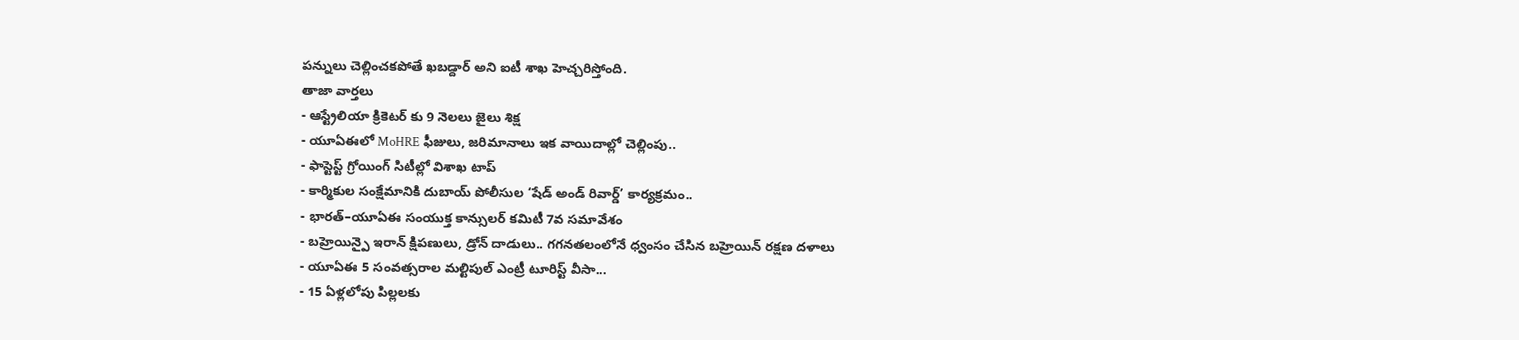పన్నులు చెల్లించకపోతే ఖబడ్దార్ అని ఐటీ శాఖ హెచ్చరిస్తోంది.
తాజా వార్తలు
- ఆస్ట్రేలియా క్రికెటర్ కు 9 నెలలు జైలు శిక్ష
- యూఏఈలో MoHRE ఫీజులు, జరిమానాలు ఇక వాయిదాల్లో చెల్లింపు..
- ఫాస్టెస్ట్ గ్రోయింగ్ సిటీల్లో విశాఖ టాప్
- కార్మికుల సంక్షేమానికి దుబాయ్ పోలీసుల ‘షేడ్ అండ్ రివార్డ్’ కార్యక్రమం..
- భారత్–యూఏఈ సంయుక్త కాన్సులర్ కమిటీ 7వ సమావేశం
- బహ్రెయిన్పై ఇరాన్ క్షిపణులు, డ్రోన్ దాడులు.. గగనతలంలోనే ధ్వంసం చేసిన బహ్రెయిన్ రక్షణ దళాలు
- యూఏఈ 5 సంవత్సరాల మల్టిపుల్ ఎంట్రీ టూరిస్ట్ వీసా...
- 15 ఏళ్లలోపు పిల్లలకు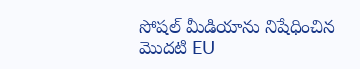సోషల్ మీడియాను నిషేధించిన మొదటి EU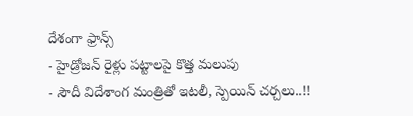దేశంగా ఫ్రాన్స్
- హైడ్రోజన్ రైళ్లు పట్టాలపై కొత్త మలుపు
- సౌదీ విదేశాంగ మంత్రితో ఇటలీ, స్పెయిన్ చర్చలు..!!